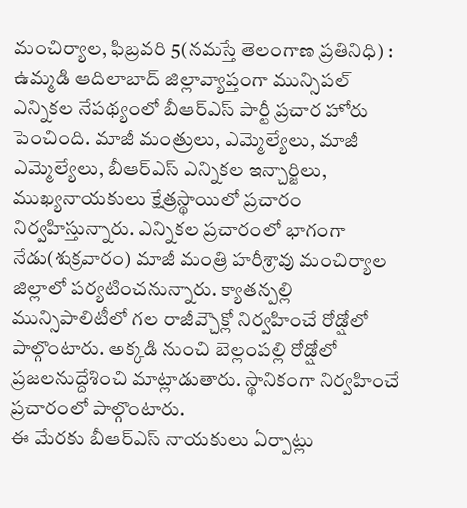మంచిర్యాల, ఫిబ్రవరి 5(నమస్తే తెలంగాణ ప్రతినిధి) : ఉమ్మడి ఆదిలాబాద్ జిల్లావ్యాప్తంగా మున్సిపల్ ఎన్నికల నేపథ్యంలో బీఆర్ఎస్ పార్టీ ప్రచార హోరు పెంచింది. మాజీ మంత్రులు, ఎమ్మెల్యేలు, మాజీ ఎమ్మెల్యేలు, బీఆర్ఎస్ ఎన్నికల ఇన్చార్జిలు, ముఖ్యనాయకులు క్షేత్రస్థాయిలో ప్రచారం నిర్వహిస్తున్నారు. ఎన్నికల ప్రచారంలో భాగంగా నేడు(శుక్రవారం) మాజీ మంత్రి హరీశ్రావు మంచిర్యాల జిల్లాలో పర్యటించనున్నారు. క్యాతన్పల్లి మున్సిపాలిటీలో గల రాజీవ్చౌక్లో నిర్వహించే రోడ్షోలో పాల్గొంటారు. అక్కడి నుంచి బెల్లంపల్లి రోడ్షోలో ప్రజలనుద్దేశించి మాట్లాడుతారు. స్థానికంగా నిర్వహించే ప్రచారంలో పాల్గొంటారు.
ఈ మేరకు బీఆర్ఎస్ నాయకులు ఏర్పాట్లు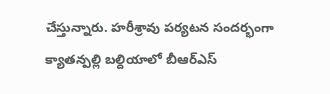చేస్తున్నారు. హరీశ్రావు పర్యటన సందర్భంగా క్యాతన్పల్లి బల్దియాలో బీఆర్ఎస్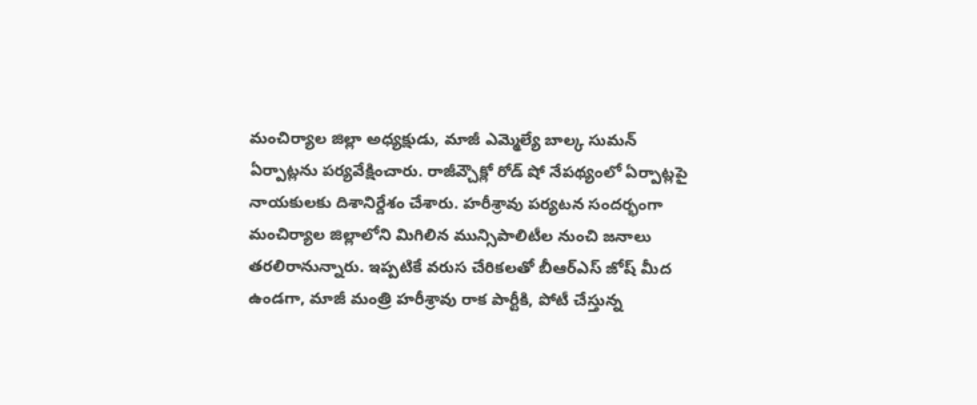మంచిర్యాల జిల్లా అధ్యక్షుడు, మాజీ ఎమ్మెల్యే బాల్క సుమన్ ఏర్పాట్లను పర్యవేక్షించారు. రాజీవ్చౌక్లో రోడ్ షో నేపథ్యంలో ఏర్పాట్లపై నాయకులకు దిశానిర్దేశం చేశారు. హరీశ్రావు పర్యటన సందర్భంగా మంచిర్యాల జిల్లాలోని మిగిలిన మున్సిపాలిటీల నుంచి జనాలు తరలిరానున్నారు. ఇప్పటికే వరుస చేరికలతో బీఆర్ఎస్ జోష్ మీద ఉండగా, మాజీ మంత్రి హరీశ్రావు రాక పార్టీకి, పోటీ చేస్తున్న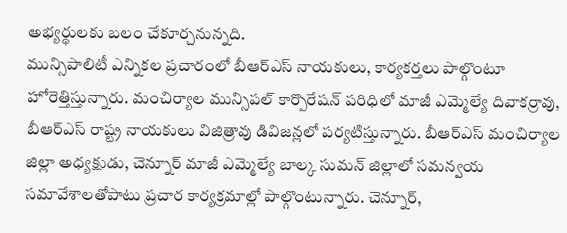అభ్యర్థులకు బలం చేకూర్చనున్నది.
మున్సిపాలిటీ ఎన్నికల ప్రచారంలో బీఆర్ఎస్ నాయకులు, కార్యకర్తలు పాల్గొంటూ హోరెత్తిస్తున్నారు. మంచిర్యాల మున్సిపల్ కార్పొరేషన్ పరిధిలో మాజీ ఎమ్మెల్యే దివాకర్రావు, బీఆర్ఎస్ రాష్ట్ర నాయకులు విజిత్రావు డివిజన్లలో పర్యటిస్తున్నారు. బీఆర్ఎస్ మంచిర్యాల జిల్లా అధ్యక్షుడు, చెన్నూర్ మాజీ ఎమ్మెల్యే బాల్క సుమన్ జిల్లాలో సమన్వయ సమావేశాలతోపాటు ప్రచార కార్యక్రమాల్లో పాల్గొంటున్నారు. చెన్నూర్,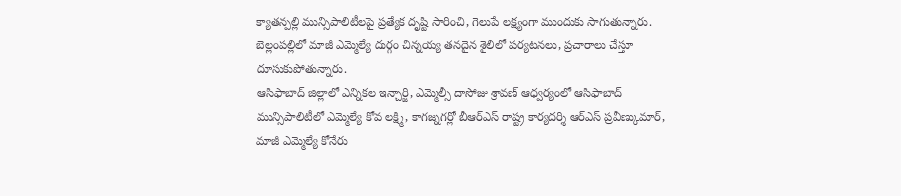క్యాతన్పల్లి మున్సిపాలిటీలపై ప్రత్యేక దృష్టి సారించి, గెలుపే లక్ష్యంగా ముందుకు సాగుతున్నారు. బెల్లంపల్లిలో మాజీ ఎమ్మెల్యే దుర్గం చిన్నయ్య తనదైన శైలిలో పర్యటనలు, ప్రచారాలు చేస్తూ దూసుకుపోతున్నారు.
ఆసిఫాబాద్ జిల్లాలో ఎన్నికల ఇన్చార్జి, ఎమ్మెల్సీ దాసోజు శ్రావణ్ ఆధ్వర్యంలో ఆసిఫాబాద్ మున్సిపాలిటీలో ఎమ్మెల్యే కోవ లక్ష్మి, కాగజ్నగర్లో బీఆర్ఎస్ రాష్ట్ర కార్యదర్శి ఆర్ఎస్ ప్రవీణ్కుమార్, మాజీ ఎమ్మెల్యే కోనేరు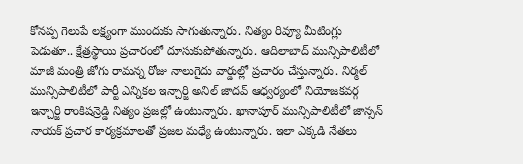కోనప్ప గెలుపే లక్ష్యంగా ముందుకు సాగుతున్నారు. నిత్యం రివ్యూ మీటింగ్లు పెడుతూ.. క్షేత్రస్థాయి ప్రచారంలో దూసుకుపోతున్నారు. ఆదిలాబాద్ మున్సిపాలిటీలో మాజీ మంత్రి జోగు రామన్న రోజు నాలుగైదు వార్డుల్లో ప్రచారం చేస్తున్నారు. నిర్మల్ మున్సిపాలిటీలో పార్టీ ఎన్నికల ఇన్చార్జి అనిల్ జాదవ్ ఆధ్వర్యంలో నియోజకవర్గ ఇన్చార్జి రాంకిషన్రెడ్డి నిత్యం ప్రజల్లో ఉంటున్నారు. ఖానాపూర్ మున్సిపాలిటీలో జాన్సన్ నాయక్ ప్రచార కార్యక్రమాలతో ప్రజల మధ్యే ఉంటున్నారు. ఇలా ఎక్కడి నేతలు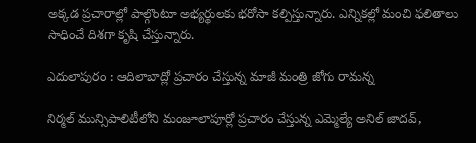అక్కడ ప్రచారాల్లో పాల్గొంటూ అభ్యర్థులకు భరోసా కల్పిస్తున్నారు. ఎన్నికల్లో మంచి ఫలితాలు సాధించే దిశగా కృషి చేస్తున్నారు.

ఎదులాపురం : ఆదిలాబాద్లో ప్రచారం చేస్తున్న మాజీ మంత్రి జోగు రామన్న

నిర్మల్ మున్సిపాలిటీలోని మంజూలాపూర్లో ప్రచారం చేస్తున్న ఎమ్మెల్యే అనిల్ జాదవ్,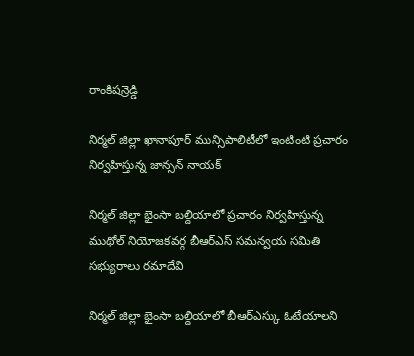రాంకిషన్రెడ్డి

నిర్మల్ జిల్లా ఖానాపూర్ మున్సిపాలిటీలో ఇంటింటి ప్రచారం నిర్వహిస్తున్న జాన్సన్ నాయక్

నిర్మల్ జిల్లా భైంసా బల్దియాలో ప్రచారం నిర్వహిస్తున్న ముథోల్ నియోజకవర్గ బీఆర్ఎస్ సమన్వయ సమితి సభ్యురాలు రమాదేవి

నిర్మల్ జిల్లా భైంసా బల్దియాలో బీఆర్ఎస్కు ఓటేయాలని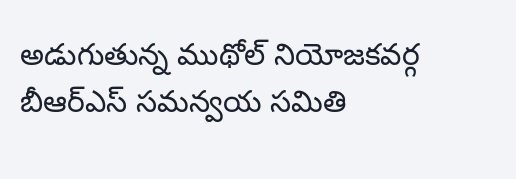అడుగుతున్న ముథోల్ నియోజకవర్గ బీఆర్ఎస్ సమన్వయ సమితి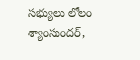సభ్యులు లోలం శ్యాంసుందర్,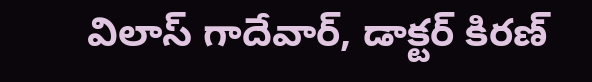విలాస్ గాదేవార్, డాక్టర్ కిరణ్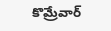కొమ్రేవార్